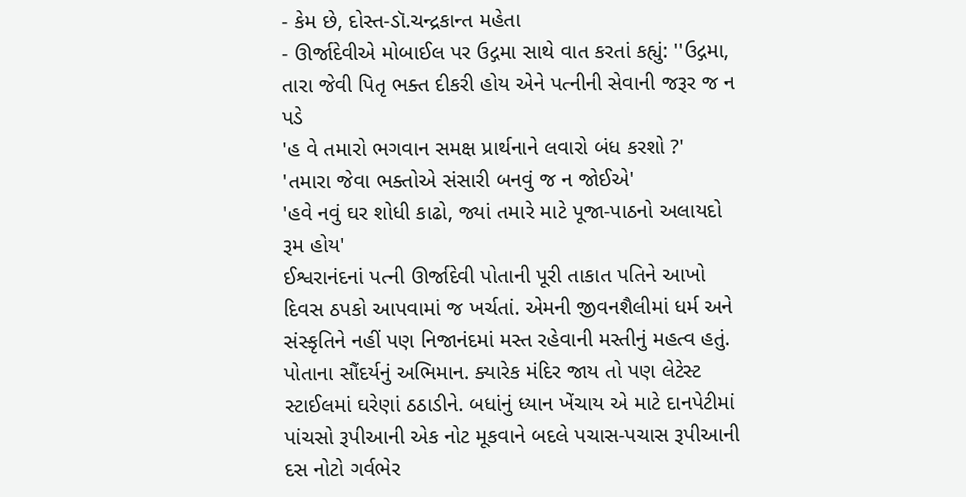- કેમ છે, દોસ્ત-ડૉ.ચન્દ્રકાન્ત મહેતા
- ઊર્જાદેવીએ મોબાઈલ પર ઉદ્ગમા સાથે વાત કરતાં કહ્યું: ''ઉદ્ગમા, તારા જેવી પિતૃ ભક્ત દીકરી હોય એને પત્નીની સેવાની જરૂર જ ન પડે
'હ વે તમારો ભગવાન સમક્ષ પ્રાર્થનાને લવારો બંધ કરશો ?'
'તમારા જેવા ભક્તોએ સંસારી બનવું જ ન જોઈએ'
'હવે નવું ઘર શોધી કાઢો, જ્યાં તમારે માટે પૂજા-પાઠનો અલાયદો રૂમ હોય'
ઈશ્વરાનંદનાં પત્ની ઊર્જાદેવી પોતાની પૂરી તાકાત પતિને આખો દિવસ ઠપકો આપવામાં જ ખર્ચતાં. એમની જીવનશૈલીમાં ધર્મ અને સંસ્કૃતિને નહીં પણ નિજાનંદમાં મસ્ત રહેવાની મસ્તીનું મહત્વ હતું. પોતાના સૌંદર્યનું અભિમાન. ક્યારેક મંદિર જાય તો પણ લેટેસ્ટ સ્ટાઈલમાં ઘરેણાં ઠઠાડીને. બધાંનું ધ્યાન ખેંચાય એ માટે દાનપેટીમાં પાંચસો રૂપીઆની એક નોટ મૂકવાને બદલે પચાસ-પચાસ રૂપીઆની દસ નોટો ગર્વભેર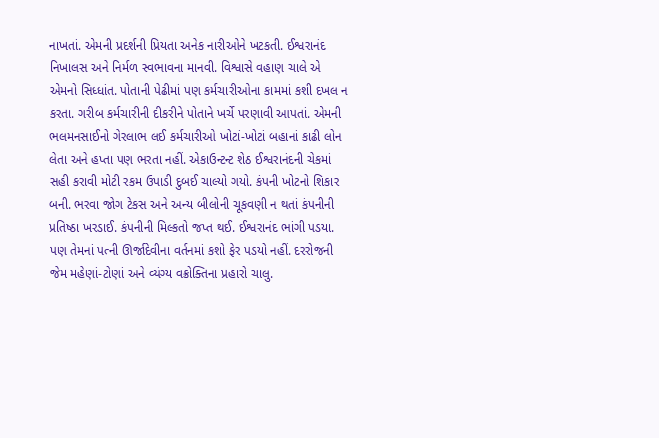નાખતાં. એમની પ્રદર્શની પ્રિયતા અનેક નારીઓને ખટકતી. ઈશ્વરાનંદ નિખાલસ અને નિર્મળ સ્વભાવના માનવી. વિશ્વાસે વહાણ ચાલે એ એમનો સિધ્ધાંત. પોતાની પેઢીમાં પણ કર્મચારીઓના કામમાં કશી દખલ ન કરતા. ગરીબ કર્મચારીની દીકરીને પોતાને ખર્ચે પરણાવી આપતાં. એમની ભલમનસાઈનો ગેરલાભ લઈ કર્મચારીઓ ખોટાં-ખોટાં બહાનાં કાઢી લોન લેતા અને હપ્તા પણ ભરતા નહીં. એકાઉન્ટન્ટ શેઠ ઈશ્વરાનંદની ચેકમાં સહી કરાવી મોટી રકમ ઉપાડી દુબઈ ચાલ્યો ગયો. કંપની ખોટનો શિકાર બની. ભરવા જોગ ટેકસ અને અન્ય બીલોની ચૂકવણી ન થતાં કંપનીની પ્રતિષ્ઠા ખરડાઈ. કંપનીની મિલ્કતો જપ્ત થઈ. ઈશ્વરાનંદ ભાંગી પડયા. પણ તેમનાં પત્ની ઊર્જાદેવીના વર્તનમાં કશો ફેર પડયો નહીં. દરરોજની જેમ મહેણાં-ટોણાં અને વ્યંગ્ય વક્રોક્તિના પ્રહારો ચાલુ.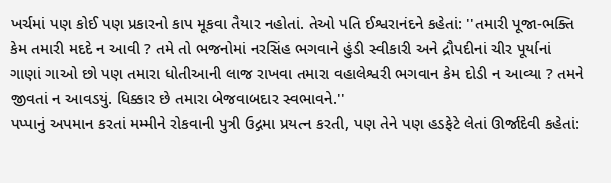ખર્ચમાં પણ કોઈ પણ પ્રકારનો કાપ મૂકવા તૈયાર નહોતાં. તેઓ પતિ ઈશ્વરાનંદને કહેતાં: ''તમારી પૂજા-ભક્તિ કેમ તમારી મદદે ન આવી ? તમે તો ભજનોમાં નરસિંહ ભગવાને હુંડી સ્વીકારી અને દ્રૌપદીનાં ચીર પૂર્યાનાં ગાણાં ગાઓ છો પણ તમારા ધોતીઆની લાજ રાખવા તમારા વહાલેશ્વરી ભગવાન કેમ દોડી ન આવ્યા ? તમને જીવતાં ન આવડયું. ધિક્કાર છે તમારા બેજવાબદાર સ્વભાવને.''
પપ્પાનું અપમાન કરતાં મમ્મીને રોકવાની પુત્રી ઉદ્ગમા પ્રયત્ન કરતી, પણ તેને પણ હડફેટે લેતાં ઊર્જાદેવી કહેતાં: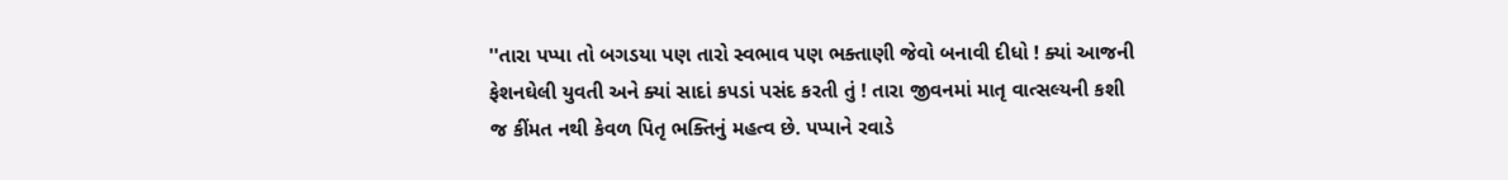''તારા પપ્પા તો બગડયા પણ તારો સ્વભાવ પણ ભક્તાણી જેવો બનાવી દીધો ! ક્યાં આજની ફેશનઘેલી યુવતી અને ક્યાં સાદાં કપડાં પસંદ કરતી તું ! તારા જીવનમાં માતૃ વાત્સલ્યની કશી જ કીંમત નથી કેવળ પિતૃ ભક્તિનું મહત્વ છે. પપ્પાને રવાડે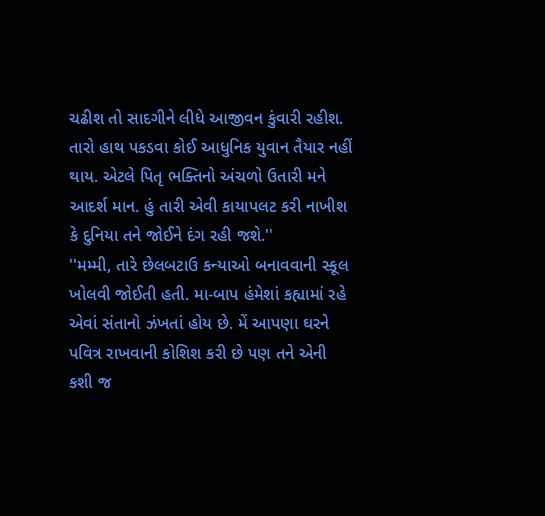ચઢીશ તો સાદગીને લીધે આજીવન કુંવારી રહીશ. તારો હાથ પકડવા કોઈ આધુનિક યુવાન તૈયાર નહીં થાય. એટલે પિતૃ ભક્તિનો અંચળો ઉતારી મને આદર્શ માન. હું તારી એવી કાયાપલટ કરી નાખીશ કે દુનિયા તને જોઈને દંગ રહી જશે.''
''મમ્મી, તારે છેલબટાઉ કન્યાઓ બનાવવાની સ્કૂલ ખોલવી જોઈતી હતી. મા-બાપ હંમેશાં કહ્યામાં રહે એવાં સંતાનો ઝંખતાં હોય છે. મેં આપણા ઘરને પવિત્ર રાખવાની કોશિશ કરી છે પણ તને એની કશી જ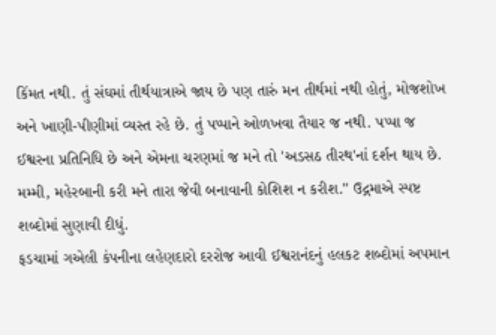કિંમત નથી. તું સંઘમાં તીર્થયાત્રાએ જાય છે પણ તારું મન તીર્થમાં નથી હોતું, મોજશોખ અને ખાણી-પીણીમાં વ્યસ્ત રહે છે. તું પપ્પાને ઓળખવા તૈયાર જ નથી. પપ્પા જ ઈશ્વરના પ્રતિનિધિ છે અને એમના ચરણમાં જ મને તો 'અડસઠ તીરથ'નાં દર્શન થાય છે. મમ્મી, મહેરબાની કરી મને તારા જેવી બનાવાની કોશિશ ન કરીશ.'' ઉદ્ગમાએ સ્પષ્ટ શબ્દોમાં સુણાવી દીધું.
ફડચામાં ગએલી કંપનીના લહેણદારો દરરોજ આવી ઈશ્વરાનંદનું હલકટ શબ્દોમાં અપમાન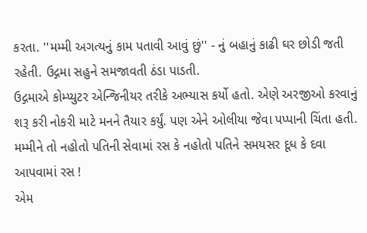કરતા. ''મમ્મી અગત્યનું કામ પતાવી આવું છું'' - નું બહાનું કાઢી ઘર છોડી જતી રહેતી. ઉદ્ગમા સહુને સમજાવતી ઠંડા પાડતી.
ઉદ્ગમાએ કોમ્પ્યુટર એન્જિનીયર તરીકે અભ્યાસ કર્યો હતો. એણે અરજીઓ કરવાનું શરૂ કરી નોકરી માટે મનને તૈયાર કર્યું. પણ એને ઓલીયા જેવા પપ્પાની ચિંતા હતી. મમ્મીને તો નહોતો પતિની સેવામાં રસ કે નહોતો પતિને સમયસર દૂધ કે દવા આપવામાં રસ !
એમ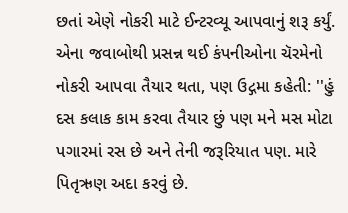છતાં એણે નોકરી માટે ઈન્ટરવ્યૂ આપવાનું શરૂ કર્યું. એના જવાબોથી પ્રસન્ન થઈ કંપનીઓના ચૅરમેનો નોકરી આપવા તૈયાર થતા, પણ ઉદ્ગમા કહેતી: ''હું દસ કલાક કામ કરવા તૈયાર છું પણ મને મસ મોટા પગારમાં રસ છે અને તેની જરૂરિયાત પણ. મારે પિતૃઋણ અદા કરવું છે.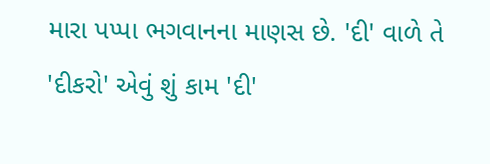મારા પપ્પા ભગવાનના માણસ છે. 'દી' વાળે તે 'દીકરો' એવું શું કામ 'દી'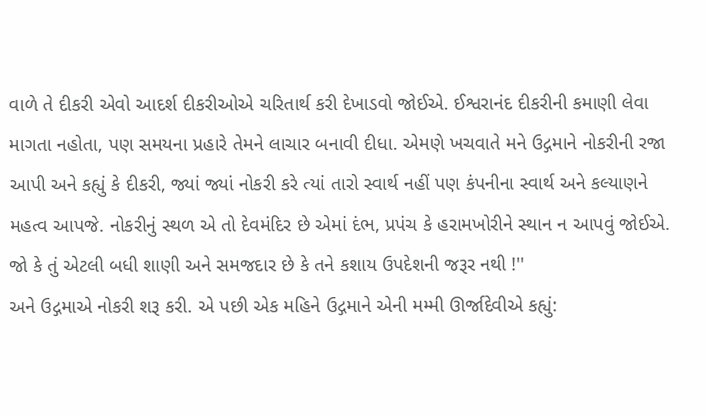વાળે તે દીકરી એવો આદર્શ દીકરીઓએ ચરિતાર્થ કરી દેખાડવો જોઈએ. ઈશ્વરાનંદ દીકરીની કમાણી લેવા માગતા નહોતા, પણ સમયના પ્રહારે તેમને લાચાર બનાવી દીધા. એમણે ખચવાતે મને ઉદ્ગમાને નોકરીની રજા આપી અને કહ્યું કે દીકરી, જ્યાં જ્યાં નોકરી કરે ત્યાં તારો સ્વાર્થ નહીં પણ કંપનીના સ્વાર્થ અને કલ્યાણને મહત્વ આપજે. નોકરીનું સ્થળ એ તો દેવમંદિર છે એમાં દંભ, પ્રપંચ કે હરામખોરીને સ્થાન ન આપવું જોઈએ. જો કે તું એટલી બધી શાણી અને સમજદાર છે કે તને કશાય ઉપદેશની જરૂર નથી !''
અને ઉદ્ગમાએ નોકરી શરૂ કરી. એ પછી એક મહિને ઉદ્ગમાને એની મમ્મી ઊર્જાદેવીએ કહ્યું: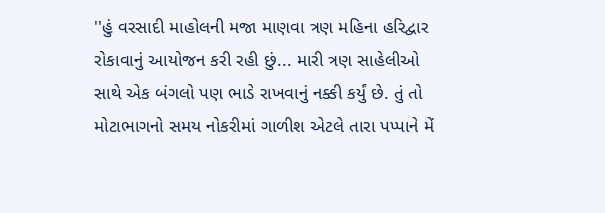''હું વરસાદી માહોલની મજા માણવા ત્રણ મહિના હરિદ્વાર રોકાવાનું આયોજન કરી રહી છું... મારી ત્રણ સાહેલીઓ સાથે એક બંગલો પણ ભાડે રાખવાનું નક્કી કર્યું છે. તું તો મોટાભાગનો સમય નોકરીમાં ગાળીશ એટલે તારા પપ્પાને મેં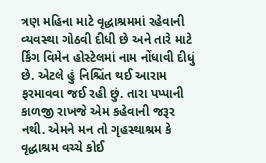ત્રણ મહિના માટે વૃદ્ધાશ્રમમાં રહેવાની વ્યવસ્થા ગોઠવી દીધી છે અને તારે માટે ર્કિંગ વિમેન હોસ્ટેલમાં નામ નોંધાવી દીધું છે. એટલે હું નિશ્ચિંત થઈ આરામ ફરમાવવા જઈ રહી છું. તારા પપ્પાની કાળજી રાખજે એમ કહેવાની જરૂર નથી. એમને મન તો ગૃહસ્થાશ્રમ કે વૃદ્ધાશ્રમ વચ્ચે કોઈ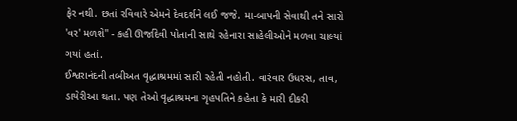ફેર નથી. છતાં રવિવારે એમને દેવદર્શને લઈ જજે. મા-બાપની સેવાથી તને સારો 'વર' મળશે'' - કહી ઊર્જાદેવી પોતાની સાથે રહેનારા સાહેલીઓને મળવા ચાલ્યાં ગયાં હતાં.
ઈશ્વરાનંદની તબીઅત વૃદ્ધાશ્રમમાં સારી રહેતી નહોતી. વારંવાર ઉધરસ, તાવ, ડાયેરીઆ થતા. પણ તેઓ વૃદ્ધાશ્રમના ગૃહપતિને કહેતા કે મારી દીકરી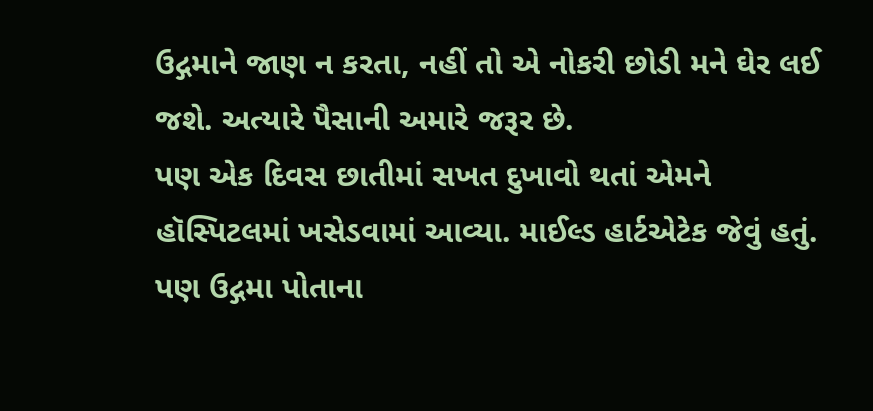ઉદ્ગમાને જાણ ન કરતા, નહીં તો એ નોકરી છોડી મને ઘેર લઈ જશે. અત્યારે પૈસાની અમારે જરૂર છે.
પણ એક દિવસ છાતીમાં સખત દુખાવો થતાં એમને હૉસ્પિટલમાં ખસેડવામાં આવ્યા. માઈલ્ડ હાર્ટએટેક જેવું હતું. પણ ઉદ્ગમા પોતાના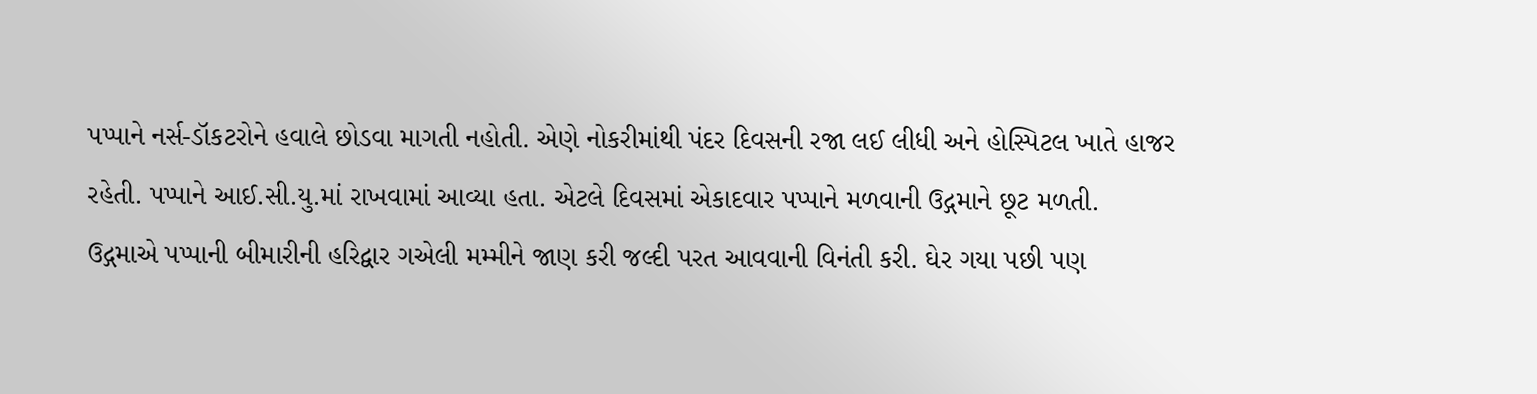પપ્પાને નર્સ-ડૉકટરોને હવાલે છોડવા માગતી નહોતી. એણે નોકરીમાંથી પંદર દિવસની રજા લઈ લીધી અને હોસ્પિટલ ખાતે હાજર રહેતી. પપ્પાને આઈ.સી.યુ.માં રાખવામાં આવ્યા હતા. એટલે દિવસમાં એકાદવાર પપ્પાને મળવાની ઉદ્ગમાને છૂટ મળતી.
ઉદ્ગમાએ પપ્પાની બીમારીની હરિદ્વાર ગએલી મમ્મીને જાણ કરી જલ્દી પરત આવવાની વિનંતી કરી. ઘેર ગયા પછી પણ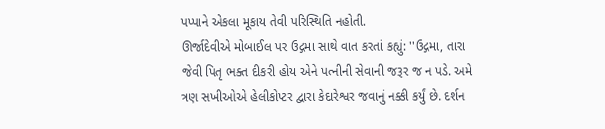પપ્પાને એકલા મૂકાય તેવી પરિસ્થિતિ નહોતી.
ઊર્જાદેવીએ મોબાઈલ પર ઉદ્ગમા સાથે વાત કરતાં કહ્યું: ''ઉદ્ગમા, તારા જેવી પિતૃ ભક્ત દીકરી હોય એને પત્નીની સેવાની જરૂર જ ન પડે. અમે ત્રણ સખીઓએ હેલીકોપ્ટર દ્વારા કેદારેશ્વર જવાનું નક્કી કર્યું છે. દર્શન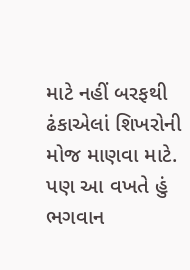માટે નહીં બરફથી ઢંકાએલાં શિખરોની મોજ માણવા માટે. પણ આ વખતે હું ભગવાન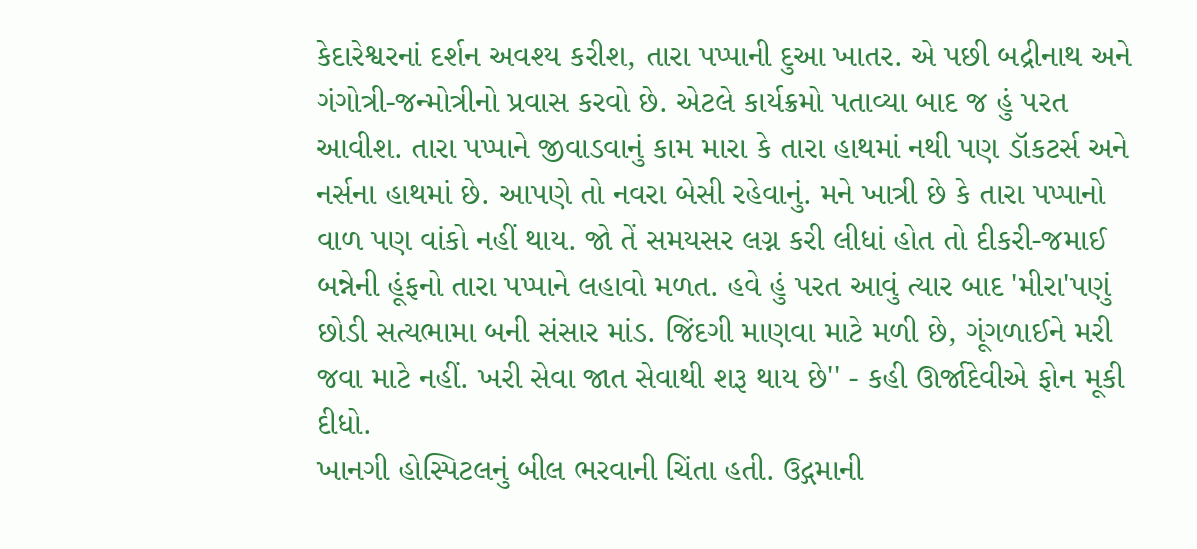કેદારેશ્વરનાં દર્શન અવશ્ય કરીશ, તારા પપ્પાની દુઆ ખાતર. એ પછી બદ્રીનાથ અને ગંગોત્રી-જન્મોત્રીનો પ્રવાસ કરવો છે. એટલે કાર્યક્રમો પતાવ્યા બાદ જ હું પરત આવીશ. તારા પપ્પાને જીવાડવાનું કામ મારા કે તારા હાથમાં નથી પણ ડૉકટર્સ અને નર્સના હાથમાં છે. આપણે તો નવરા બેસી રહેવાનું. મને ખાત્રી છે કે તારા પપ્પાનો વાળ પણ વાંકો નહીં થાય. જો તેં સમયસર લગ્ન કરી લીધાં હોત તો દીકરી-જમાઈ બન્નેની હૂંફનો તારા પપ્પાને લહાવો મળત. હવે હું પરત આવું ત્યાર બાદ 'મીરા'પણું છોડી સત્યભામા બની સંસાર માંડ. જિંદગી માણવા માટે મળી છે, ગૂંગળાઈને મરી જવા માટે નહીં. ખરી સેવા જાત સેવાથી શરૂ થાય છે'' - કહી ઊર્જાદેવીએ ફોન મૂકી દીધો.
ખાનગી હોસ્પિટલનું બીલ ભરવાની ચિંતા હતી. ઉદ્ગમાની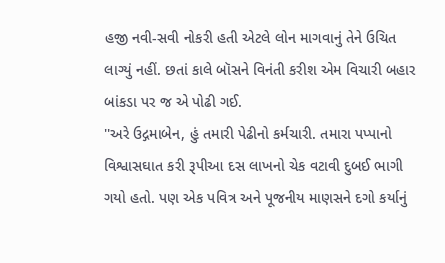હજી નવી-સવી નોકરી હતી એટલે લોન માગવાનું તેને ઉચિત લાગ્યું નહીં. છતાં કાલે બૉસને વિનંતી કરીશ એમ વિચારી બહાર બાંકડા પર જ એ પોઢી ગઈ.
''અરે ઉદ્ગમાબેન, હું તમારી પેઢીનો કર્મચારી. તમારા પપ્પાનો વિશ્વાસઘાત કરી રૂપીઆ દસ લાખનો ચેક વટાવી દુબઈ ભાગી ગયો હતો. પણ એક પવિત્ર અને પૂજનીય માણસને દગો કર્યાનું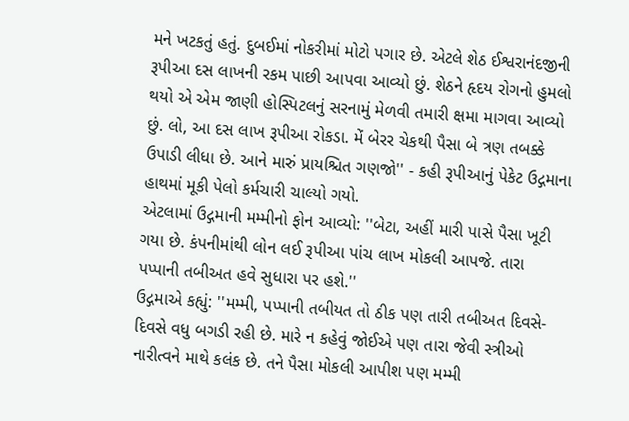મને ખટકતું હતું. દુબઈમાં નોકરીમાં મોટો પગાર છે. એટલે શેઠ ઈશ્વરાનંદજીની રૂપીઆ દસ લાખની રકમ પાછી આપવા આવ્યો છું. શેઠને હૃદય રોગનો હુમલો થયો એ એમ જાણી હોસ્પિટલનું સરનામું મેળવી તમારી ક્ષમા માગવા આવ્યો છું. લો, આ દસ લાખ રૂપીઆ રોકડા. મેં બેરર ચેકથી પૈસા બે ત્રણ તબક્કે ઉપાડી લીધા છે. આને મારું પ્રાયશ્ચિત ગણજો'' - કહી રૂપીઆનું પેકેટ ઉદ્ગમાના હાથમાં મૂકી પેલો કર્મચારી ચાલ્યો ગયો.
એટલામાં ઉદ્ગમાની મમ્મીનો ફોન આવ્યો: ''બેટા, અહીં મારી પાસે પૈસા ખૂટી ગયા છે. કંપનીમાંથી લોન લઈ રૂપીઆ પાંચ લાખ મોકલી આપજે. તારા પપ્પાની તબીઅત હવે સુધારા પર હશે.''
ઉદ્ગમાએ કહ્યું: ''મમ્મી, પપ્પાની તબીયત તો ઠીક પણ તારી તબીઅત દિવસે-દિવસે વધુ બગડી રહી છે. મારે ન કહેવું જોઈએ પણ તારા જેવી સ્ત્રીઓ નારીત્વને માથે કલંક છે. તને પૈસા મોકલી આપીશ પણ મમ્મી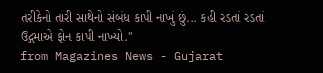તરીકેનો તારી સાથેનો સંબંધ કાપી નાખું છું... કહી રડતાં રડતાં ઉદ્ગમાએ ફોન કાપી નાખ્યો.''
from Magazines News - Gujarat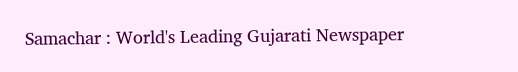Samachar : World's Leading Gujarati Newspaper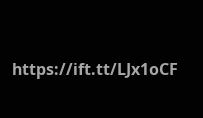https://ift.tt/LJx1oCF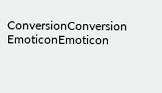ConversionConversion EmoticonEmoticon